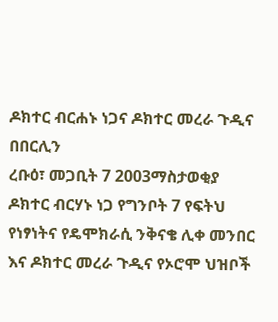ዶክተር ብርሐኑ ነጋና ዶክተር መረራ ጉዲና በበርሊን
ረቡዕ፣ መጋቢት 7 2003ማስታወቂያ
ዶክተር ብርሃኑ ነጋ የግንቦት 7 የፍትህ የነፃነትና የዴሞክራሲ ንቅናቄ ሊቀ መንበር እና ዶክተር መረራ ጉዲና የኦሮሞ ህዝቦች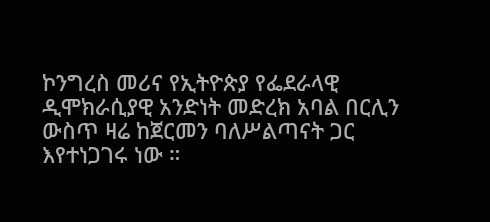ኮንግረስ መሪና የኢትዮጵያ የፌደራላዊ ዲሞክራሲያዊ አንድነት መድረክ አባል በርሊን ውስጥ ዛሬ ከጀርመን ባለሥልጣናት ጋር እየተነጋገሩ ነው ።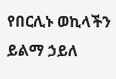የበርሊኑ ወኪላችን ይልማ ኃይለ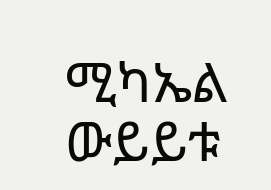ሚካኤል ውይይቱ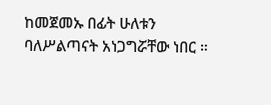ከመጀመኡ በፊት ሁለቱን ባለሥልጣናት አነጋግሯቸው ነበር ።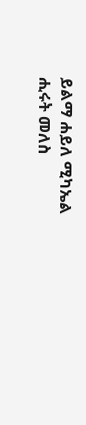ይልማ ሐይለ ሚካኤል
ሒሩት መለስ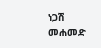ነጋሽ መሐመድ